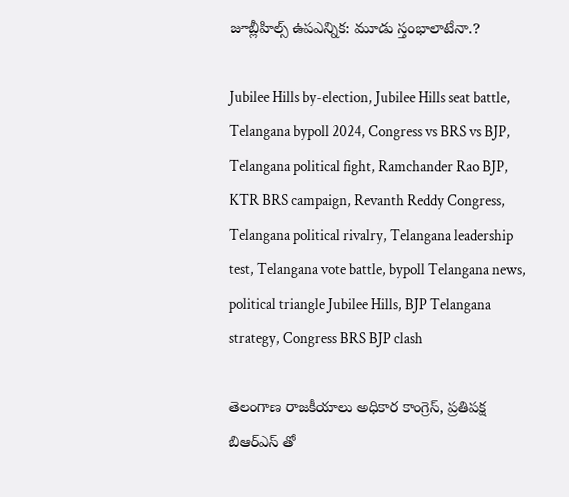జూబ్లీహిల్స్ ఉపఎన్నిక: మూడు స్తంభాలాటేనా.?

Jubilee Hills by-election, Jubilee Hills seat battle, Telangana bypoll 2024, Congress vs BRS vs BJP, Telangana political fight, Ramchander Rao BJP, KTR BRS campaign, Revanth Reddy Congress, Telangana political rivalry, Telangana leadership test, Telangana vote battle, bypoll Telangana news, political triangle Jubilee Hills, BJP Telangana strategy, Congress BRS BJP clash

తెలంగాణ రాజకీయాలు అధికార కాంగ్రెస్, ప్రతిపక్ష బిఆర్ఎస్ తో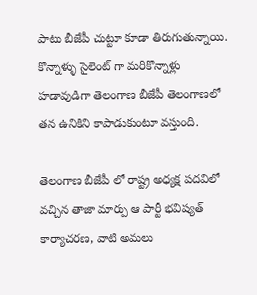పాటు బీజేపీ చుట్టూ కూడా తిరుగుతున్నాయి. కొన్నాళ్ళు సైలెంట్ గా మరికొన్నాళ్లు హడావుడిగా తెలంగాణ బీజేపీ తెలంగాణలో తన ఉనికిని కాపాడుకుంటూ వస్తుంది.

తెలంగాణ బీజేపీ లో రాష్ట్ర అధ్యక్ష పదవిలో వచ్చిన తాజా మార్పు ఆ పార్టీ భవిష్యత్ కార్యాచరణ, వాటి అమలు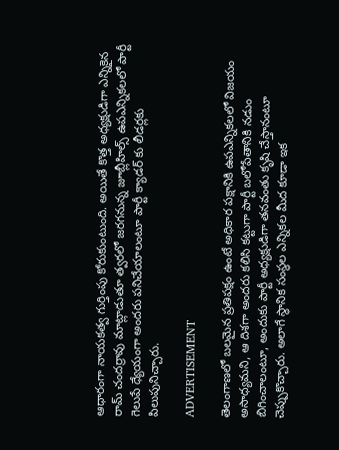ఆధారంగా నాయకత్వ గుర్తింపు కోరుకుంటుంది. అయితే కొత్త అధ్యక్షుడిగా ఎన్నికైన రామ్ చందర్రావు మాట్లాడుతూ త్వరలో జరగనున్న జూబ్లీహిల్స్ ఉపఎన్నికలలో పార్టీ గెలుపే ధ్యేయంగా అందరు పనిచేయాలంటూ పార్టీ క్యాడర్ కు లీడర్లకు పిలుపునిచ్చారు.

ADVERTISEMENT

తెలంగాణలో బలమైన ప్రతిపక్షం ఉంటే అధికార పక్షానికి ఉపఎన్నికలలో విజయం అసాధ్యమని, ఆ దిశగా అందరు కలిసి కట్టుగా పార్టీ బలోపేతానికి నడుం బిగించాలంటూ, అందుకు పార్టీ అధ్యక్షుడిగా తనవంతు కృషి చేస్తానంటూ చెప్పుకొచ్చారు. అలాగే స్థానిక సంస్థల ఎన్నికల మీద కూడా ఇక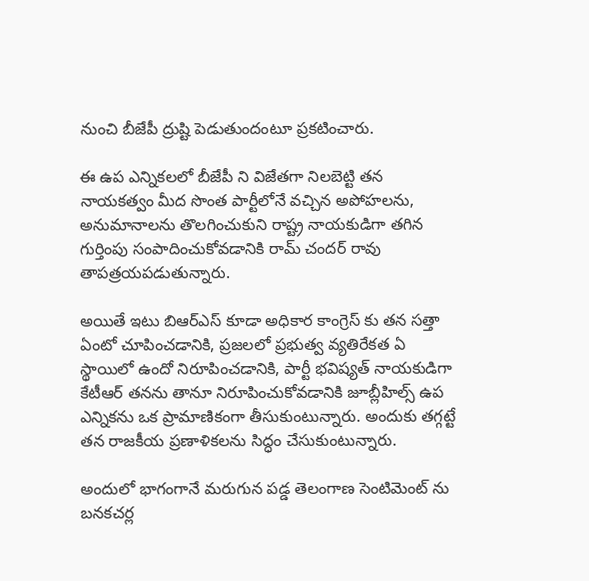నుంచి బీజేపీ ద్రుష్టి పెడుతుందంటూ ప్రకటించారు.

ఈ ఉప ఎన్నికలలో బీజేపీ ని విజేతగా నిలబెట్టి తన నాయకత్వం మీద సొంత పార్టీలోనే వచ్చిన అపోహలను, అనుమానాలను తొలగించుకుని రాష్ట్ర నాయకుడిగా తగిన గుర్తింపు సంపాదించుకోవడానికి రామ్ చందర్ రావు తాపత్రయపడుతున్నారు.

అయితే ఇటు బిఆర్ఎస్ కూడా అధికార కాంగ్రెస్ కు తన సత్తా ఏంటో చూపించడానికి, ప్రజలలో ప్రభుత్వ వ్యతిరేకత ఏ స్థాయిలో ఉందో నిరూపించడానికి, పార్టీ భవిష్యత్ నాయకుడిగా కేటీఆర్ తనను తానూ నిరూపించుకోవడానికి జూబ్లీహిల్స్ ఉప ఎన్నికను ఒక ప్రామాణికంగా తీసుకుంటున్నారు. అందుకు తగ్గట్టే తన రాజకీయ ప్రణాళికలను సిద్ధం చేసుకుంటున్నారు.

అందులో భాగంగానే మరుగున పడ్డ తెలంగాణ సెంటిమెంట్ ను బనకచర్ల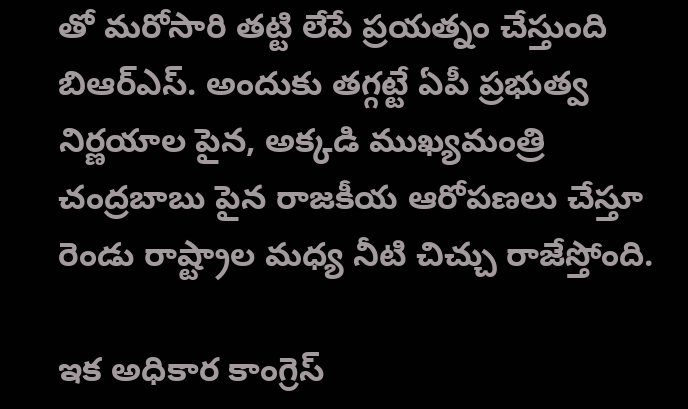తో మరోసారి తట్టి లేపే ప్రయత్నం చేస్తుంది బిఆర్ఎస్. అందుకు తగ్గట్టే ఏపీ ప్రభుత్వ నిర్ణయాల పైన, అక్కడి ముఖ్యమంత్రి చంద్రబాబు పైన రాజకీయ ఆరోపణలు చేస్తూ రెండు రాష్ట్రాల మధ్య నీటి చిచ్చు రాజేస్తోంది.

ఇక అధికార కాంగ్రెస్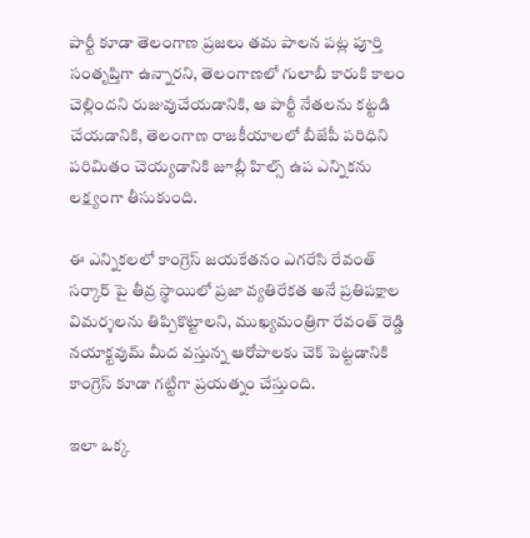పార్టీ కూడా తెలంగాణ ప్రజలు తమ పాలన పట్ల పూర్తి సంతృప్తిగా ఉన్నారని, తెలంగాణలో గులాబీ కారుకి కాలం చెల్లిందని రుజువుచేయడానికి, ఆ పార్టీ నేతలను కట్టడి చేయడానికి, తెలంగాణ రాజకీయాలలో బీజేపీ పరిధిని పరిమితం చెయ్యడానికి జూబ్లీ హిల్స్ ఉప ఎన్నికను లక్ష్యంగా తీసుకుంది.

ఈ ఎన్నికలలో కాంగ్రెస్ జయకేతనం ఎగరేసి రేవంత్ సర్కార్ పై తీవ్ర స్థాయిలో ప్రజా వ్యతిరేకత అనే ప్రతిపక్షాల విమర్శలను తిప్పికొట్టాలని, ముఖ్యమంత్రిగా రేవంత్ రెడ్డి నయాక్టవుమ్ మీద వస్తున్న ఆరోపాలకు చెక్ పెట్టడానికి కాంగ్రెస్ కూడా గట్టిగా ప్రయత్నం చేస్తుంది.

ఇలా ఒక్క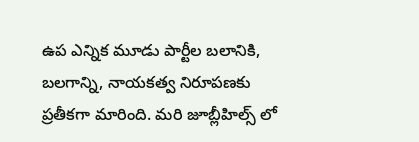ఉప ఎన్నిక మూడు పార్టీల బలానికి, బలగాన్ని, నాయకత్వ నిరూపణకు ప్రతీకగా మారింది. మరి జూబ్లీహిల్స్ లో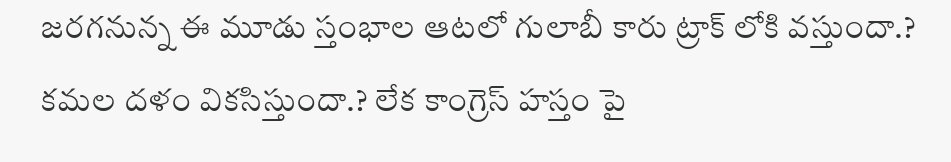జరగనున్న ఈ మూడు స్తంభాల ఆటలో గులాబీ కారు ట్రాక్ లోకి వస్తుందా.? కమల దళం వికసిస్తుందా.? లేక కాంగ్రెస్ హస్తం పై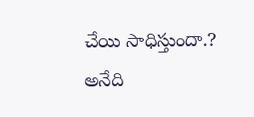చేయి సాధిస్తుందా.? అనేది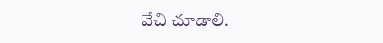వేచి చూడాలి.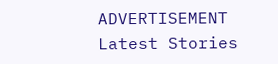ADVERTISEMENT
Latest Stories